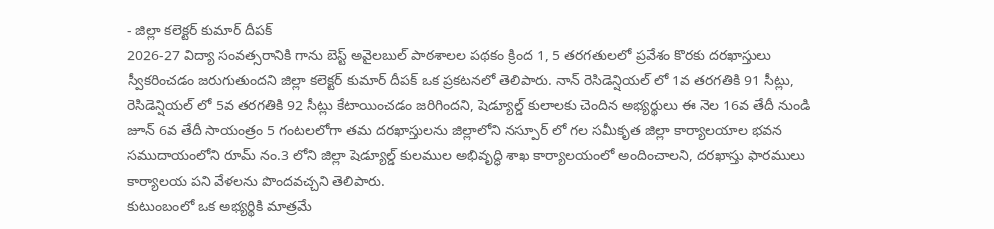- జిల్లా కలెక్టర్ కుమార్ దీపక్
2026-27 విద్యా సంవత్సరానికి గాను బెస్ట్ అవైలబుల్ పాఠశాలల పథకం క్రింద 1, 5 తరగతులలో ప్రవేశం కొరకు దరఖాస్తులు స్వీకరించడం జరుగుతుందని జిల్లా కలెక్టర్ కుమార్ దీపక్ ఒక ప్రకటనలో తెలిపారు. నాన్ రెసిడెన్షియల్ లో 1వ తరగతికి 91 సీట్లు, రెసిడెన్షియల్ లో 5వ తరగతికి 92 సీట్లు కేటాయించడం జరిగిందని, షెడ్యూల్డ్ కులాలకు చెందిన అభ్యర్థులు ఈ నెల 16వ తేదీ నుండి జూన్ 6వ తేదీ సాయంత్రం 5 గంటలలోగా తమ దరఖాస్తులను జిల్లాలోని నస్పూర్ లో గల సమీకృత జిల్లా కార్యాలయాల భవన సముదాయంలోని రూమ్ నం.3 లోని జిల్లా షెడ్యూల్డ్ కులముల అభివృద్ధి శాఖ కార్యాలయంలో అందించాలని, దరఖాస్తు ఫారములు కార్యాలయ పని వేళలను పొందవచ్చని తెలిపారు.
కుటుంబంలో ఒక అభ్యర్థికి మాత్రమే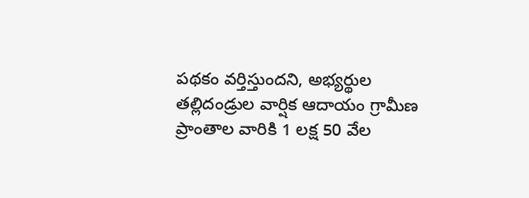పథకం వర్తిస్తుందని, అభ్యర్థుల తల్లిదండ్రుల వార్షిక ఆదాయం గ్రామీణ ప్రాంతాల వారికి 1 లక్ష 50 వేల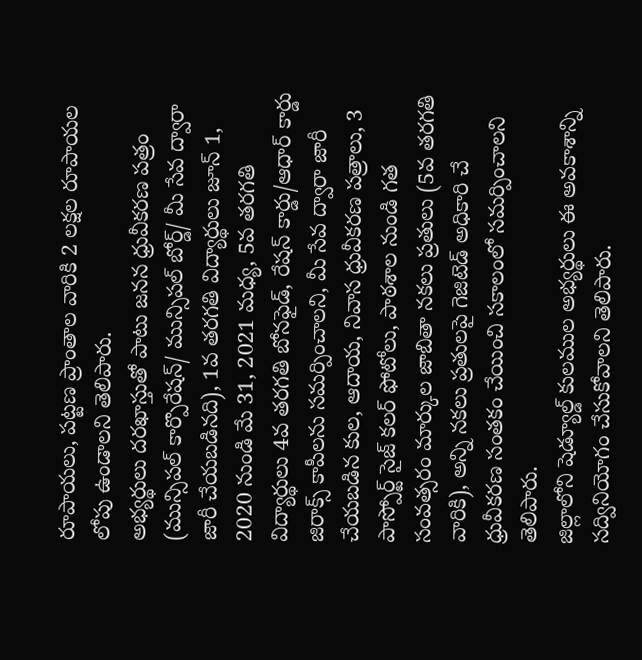రూపాయలు, పట్టణ ప్రాంతాల వారికి 2 లక్షల రూపాయల లోపు ఉండాలని తెలిపారు.
అభ్యర్థులు దరఖాస్తుతో పాటు జనన ధ్రువీకరణ పత్రం (మున్సిపల్ కార్పొరేషన్/ మున్సిపల్ బోర్డ్/ మీ సేవ ద్వారా జారీ చేయబడినది), 1వ తరగతి విద్యార్థులు జూన్ 1, 2020 నుండి మే 31, 2021 మధ్య, 5వ తరగతి విద్యార్థులు 4వ తరగతి బోనఫైడ్, రేషన్ కార్డు/ఆధార్ కార్డు జిరాక్స్ కాపీలను సమర్పించాలని, మీ సేవ ద్వారా జారీ చేయబడిన కుల, ఆదాయ, నివాస ధ్రువీకరణ పత్రాలు, 3 పాస్పోర్ట్ సైజ్ కలర్ ఫోటోలు, పాఠశాల నుండి గత సంవత్సరం మార్కుల జాబితా నకలు ప్రతులు (5వ తరగతి వారికి), అన్ని నకలు ప్రతులపై గెజిటెడ్ అధికారి చే ధ్రువీకరణ సంతకం చేయించి సకాలంలో సమర్పించాలని తెలిపారు.
జిల్లాలోని షెడ్యూల్డ్ కులముల అభ్యర్థులు ఈ అవకాశాన్ని సద్వినియోగం చేసుకోవాలని తెలిపారు.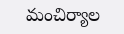మంచిర్యాల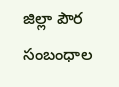జిల్లా పౌర సంబంధాల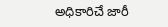అధికారిచే జారీ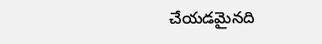చేయడమైనది